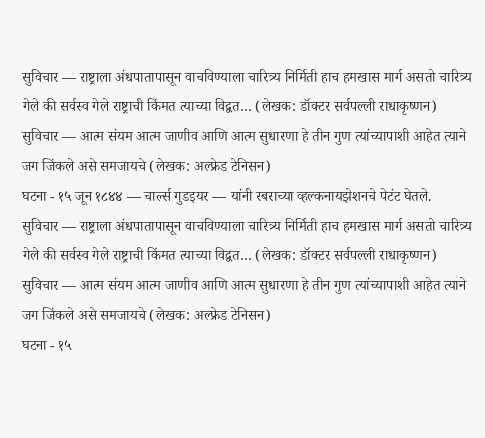सुविचार — राष्ट्राला अंधपातापासून वाचविण्याला चारित्र्य निर्मिती हाच हमखास मार्ग असतो चारित्र्य गेले की सर्वस्व गेले राष्ट्राची किंमत त्याच्या विद्वत… (लेखक: डॉक्टर सर्वपल्ली राधाकृष्णन)
सुविचार — आत्म संयम आत्म जाणीव आणि आत्म सुधारणा हे तीन गुण त्यांच्यापाशी आहेत त्याने जग जिंकले असे समजायचे (लेखक: अल्फ्रेड टेनिसन)
घटना - १५ जून १८४४ — चार्ल्स गुडइयर — यांनी रबराच्या व्हल्कनायझेशनचे पेटंट घेतले.
सुविचार — राष्ट्राला अंधपातापासून वाचविण्याला चारित्र्य निर्मिती हाच हमखास मार्ग असतो चारित्र्य गेले की सर्वस्व गेले राष्ट्राची किंमत त्याच्या विद्वत… (लेखक: डॉक्टर सर्वपल्ली राधाकृष्णन)
सुविचार — आत्म संयम आत्म जाणीव आणि आत्म सुधारणा हे तीन गुण त्यांच्यापाशी आहेत त्याने जग जिंकले असे समजायचे (लेखक: अल्फ्रेड टेनिसन)
घटना - १५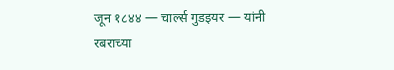जून १८४४ — चार्ल्स गुडइयर — यांनी रबराच्या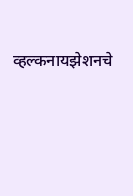व्हल्कनायझेशनचे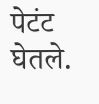पेटंट घेतले.